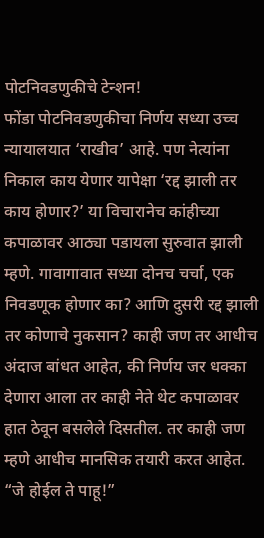पोटनिवडणुकीचे टेन्शन!
फोंडा पोटनिवडणुकीचा निर्णय सध्या उच्च न्यायालयात ‘राखीव’ आहे. पण नेत्यांना निकाल काय येणार यापेक्षा ‘रद्द झाली तर काय होणार?’ या विचारानेच कांहीच्या कपाळावर आठ्या पडायला सुरुवात झाली म्हणे. गावागावात सध्या दोनच चर्चा, एक निवडणूक होणार का? आणि दुसरी रद्द झाली तर कोणाचे नुकसान? काही जण तर आधीच अंदाज बांधत आहेत, की निर्णय जर धक्का देणारा आला तर काही नेते थेट कपाळावर हात ठेवून बसलेले दिसतील. तर काही जण म्हणे आधीच मानसिक तयारी करत आहेत. “जे होईल ते पाहू!”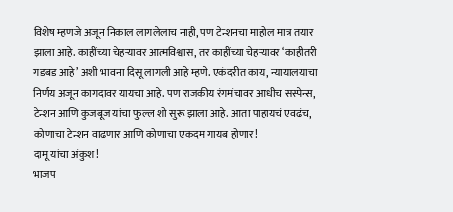विशेष म्हणजे अजून निकाल लागलेलाच नाही, पण टेन्शनचा माहोल मात्र तयार झाला आहे. काहींच्या चेहऱ्यावर आत्मविश्वास, तर काहींच्या चेहऱ्यावर ‘काहीतरी गडबड आहे’ अशी भावना दिसू लागली आहे म्हणे. एकंदरीत काय, न्यायालयाचा निर्णय अजून कागदावर यायचा आहे. पण राजकीय रंगमंचावर आधीच सस्पेन्स, टेन्शन आणि कुजबूज यांचा फुल्ल शो सुरू झाला आहे. आता पाहायचं एवढंच, कोणाचा टेन्शन वाढणार आणि कोणाचा एकदम गायब होणार!
दामू यांचा अंकुश!
भाजप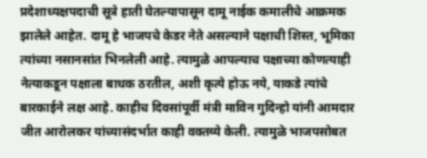प्रदेशाध्यक्षपदाची सूत्रे हाती घेतल्यापासून दामू नाईक कमालीचे आक्रमक झालेले आहेत. दामू हे भाजपचे केडर नेते असल्याने पक्षाची शिस्त, भूमिका त्यांच्या नसानसांत भिनलेली आहे. त्यामुळे आपल्याच पक्षाच्या कोणत्याही नेत्याकडून पक्षाला बाधक ठरतील, अशी कृत्ये होऊ नये, याकडे त्यांचे बारकाईने लक्ष आहे. काहीच दिवसांपूर्वी मंत्री माविन गुदिन्हो यांनी आमदार जीत आरोलकर यांच्यासंदर्भात काही वक्तव्ये केली. त्यामुळे भाजपसोबत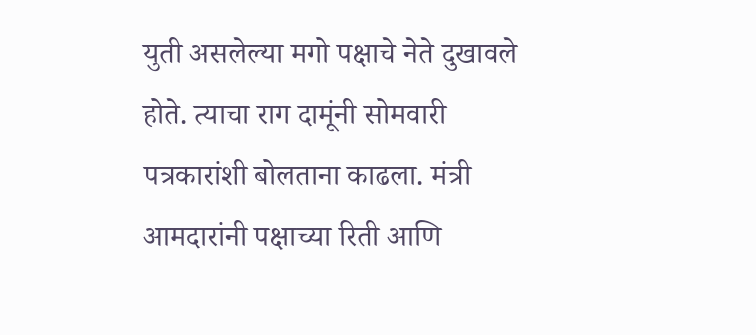युती असलेल्या मगो पक्षाचे नेते दुखावले होते. त्याचा राग दामूंनी सोमवारी पत्रकारांशी बोलताना काढला. मंत्री आमदारांनी पक्षाच्या रिती आणि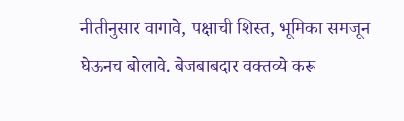नीतीनुसार वागावे, पक्षाची शिस्त, भूमिका समजून घेऊनच बोलावे. बेजबाबदार वक्तव्ये करू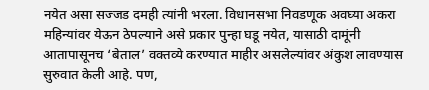नयेत असा सज्जड दमही त्यांनी भरला. विधानसभा निवडणूक अवघ्या अकरा महिन्यांवर येऊन ठेपल्याने असे प्रकार पुन्हा घडू नयेत, यासाठी दामूंनी आतापासूनच ‘बेताल’ वक्तव्ये करण्यात माहीर असलेल्यांवर अंकुश लावण्यास सुरुवात केली आहे. पण,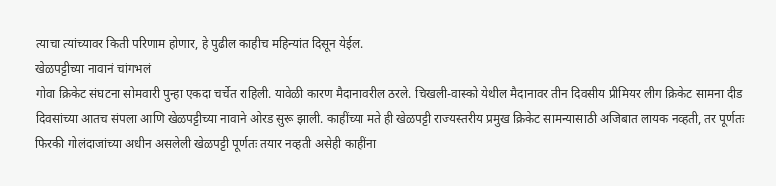त्याचा त्यांच्यावर किती परिणाम होणार, हे पुढील काहीच महिन्यांत दिसून येईल.
खेळपट्टीच्या नावानं चांगभलं
गोवा क्रिकेट संघटना सोमवारी पुन्हा एकदा चर्चेत राहिली. यावेळी कारण मैदानावरील ठरले. चिखली-वास्को येथील मैदानावर तीन दिवसीय प्रीमियर लीग क्रिकेट सामना दीड दिवसांच्या आतच संपला आणि खेळपट्टीच्या नावाने ओरड सुरू झाली. काहींच्या मते ही खेळपट्टी राज्यस्तरीय प्रमुख क्रिकेट सामन्यासाठी अजिबात लायक नव्हती, तर पूर्णतः फिरकी गोलंदाजांच्या अधीन असलेली खेळपट्टी पूर्णतः तयार नव्हती असेही काहींना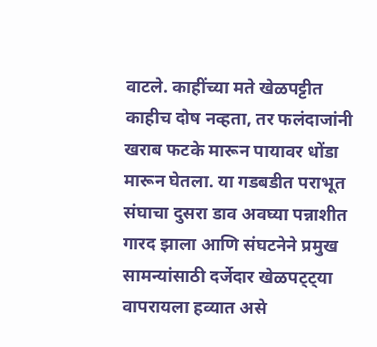वाटले. काहींच्या मते खेळपट्टीत काहीच दोष नव्हता, तर फलंदाजांनी खराब फटके मारून पायावर धोंडा मारून घेतला. या गडबडीत पराभूत संघाचा दुसरा डाव अवघ्या पन्नाशीत गारद झाला आणि संघटनेने प्रमुख सामन्यांसाठी दर्जेदार खेळपट्ट्या वापरायला हव्यात असे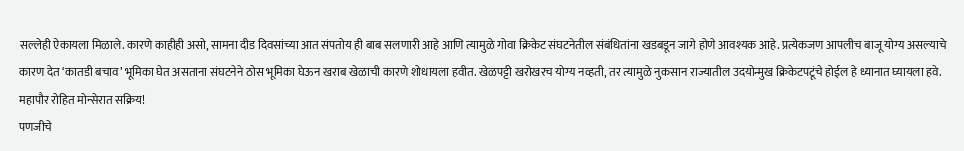सल्लेही ऐकायला मिळाले. कारणे काहीही असो, सामना दीड दिवसांच्या आत संपतोय ही बाब सलणारी आहे आणि त्यामुळे गोवा क्रिकेट संघटनेतील संबंधितांना खडबडून जागे होणे आवश्यक आहे. प्रत्येकजण आपलीच बाजू योग्य असल्याचे कारण देत ‘कातडी बचाव’ भूमिका घेत असताना संघटनेने ठोस भूमिका घेऊन खराब खेळाची कारणे शोधायला हवीत. खेळपट्टी खरोखरच योग्य नव्हती, तर त्यामुळे नुकसान राज्यातील उदयोन्मुख क्रिकेटपटूंचे होईल हे ध्यानात घ्यायला हवे.
महापौर रोहित मोन्सेरात सक्रिय!
पणजीचे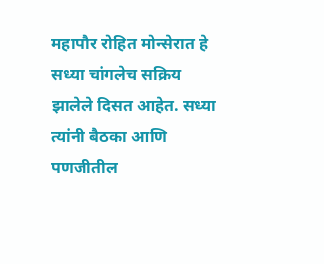महापौर रोहित मोन्सेरात हे सध्या चांगलेच सक्रिय झालेले दिसत आहेत. सध्या त्यांनी बैठका आणि पणजीतील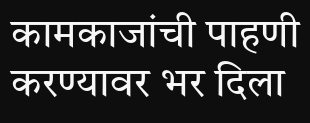कामकाजांची पाहणी करण्यावर भर दिला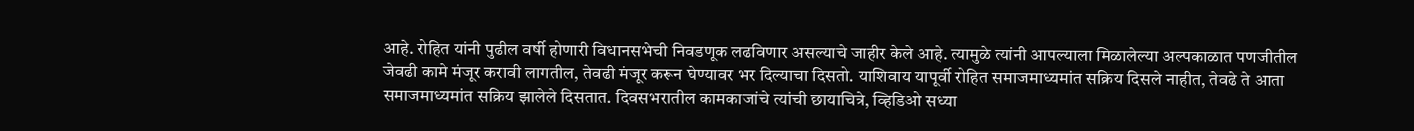आहे. रोहित यांनी पुढील वर्षी होणारी विधानसभेची निवडणूक लढविणार असल्याचे जाहीर केले आहे. त्यामुळे त्यांनी आपल्याला मिळालेल्या अल्पकाळात पणजीतील जेवढी कामे मंजूर करावी लागतील, तेवढी मंजूर करून घेण्यावर भर दिल्याचा दिसतो. याशिवाय यापूर्वी रोहित समाजमाध्यमांत सक्रिय दिसले नाहीत, तेवढे ते आता समाजमाध्यमांत सक्रिय झालेले दिसतात. दिवसभरातील कामकाजांचे त्यांची छायाचित्रे, व्हिडिओ सध्या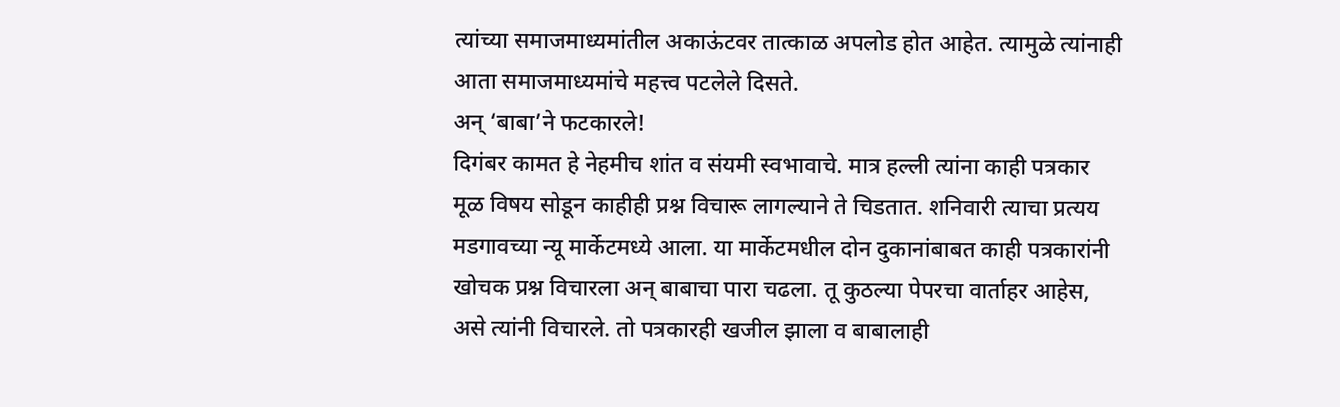त्यांच्या समाजमाध्यमांतील अकाऊंटवर तात्काळ अपलोड होत आहेत. त्यामुळे त्यांनाही आता समाजमाध्यमांचे महत्त्व पटलेले दिसते.
अन् ‘बाबा’ने फटकारले!
दिगंबर कामत हे नेहमीच शांत व संयमी स्वभावाचे. मात्र हल्ली त्यांना काही पत्रकार मूळ विषय सोडून काहीही प्रश्न विचारू लागल्याने ते चिडतात. शनिवारी त्याचा प्रत्यय मडगावच्या न्यू मार्केटमध्ये आला. या मार्केटमधील दोन दुकानांबाबत काही पत्रकारांनी खोचक प्रश्न विचारला अन् बाबाचा पारा चढला. तू कुठल्या पेपरचा वार्ताहर आहेस, असे त्यांनी विचारले. तो पत्रकारही खजील झाला व बाबालाही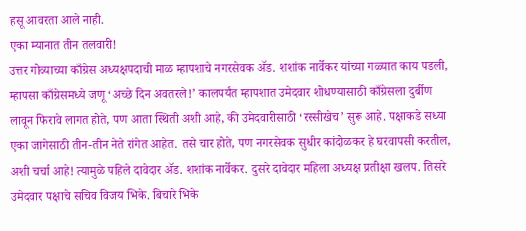हसू आवरता आले नाही.
एका म्यानात तीन तलवारी!
उत्तर गोव्याच्या काँग्रेस अध्यक्षपदाची माळ म्हापशाचे नगरसेवक ॲड. शशांक नार्वेकर यांच्या गळ्यात काय पडली, म्हापसा काँग्रेसमध्ये जणू ‘अच्छे दिन अवतरले!’ कालपर्यंत म्हापशात उमेदवार शोधण्यासाठी काँग्रेसला दुर्बीण लावून फिरावे लागत होते, पण आता स्थिती अशी आहे, की उमेदवारीसाठी ‘रस्सीखेच’ सुरू आहे. पक्षाकडे सध्या एका जागेसाठी तीन-तीन नेते रांगेत आहेत. तसे चार होते, पण नगरसेवक सुधीर कांदोळकर हे घरवापसी करतील, अशी चर्चा आहे! त्यामुळे पहिले दावेदार ॲड. शशांक नार्वेकर. दुसरे दावेदार महिला अध्यक्ष प्रतीक्षा खलप. तिसरे उमेदवार पक्षाचे सचिव विजय भिके. बिचारे भिके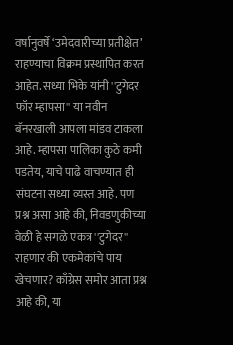वर्षानुवर्षे ‘उमेदवारीच्या प्रतीक्षेत’ राहण्याचा विक्रम प्रस्थापित करत आहेत. सध्या भिके यांनी ''टुगेदर फॉर म्हापसा'' या नवीन बॅनरखाली आपला मांडव टाकला आहे. म्हापसा पालिका कुठे कमी पडतेय, याचे पाढे वाचण्यात ही संघटना सध्या व्यस्त आहे. पण प्रश्न असा आहे की, निवडणुकीच्या वेळी हे सगळे एकत्र ''टुगेदर'' राहणार की एकमेकांचे पाय खेचणार? काँग्रेस समोर आता प्रश्न आहे की, या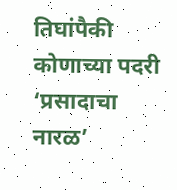तिघांपैकी कोणाच्या पदरी ‘प्रसादाचा नारळ’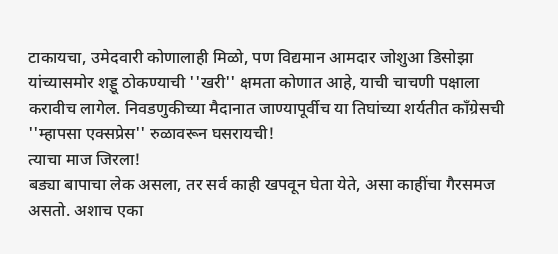टाकायचा, उमेदवारी कोणालाही मिळो, पण विद्यमान आमदार जोशुआ डिसोझा यांच्यासमोर शड्डू ठोकण्याची ''खरी'' क्षमता कोणात आहे, याची चाचणी पक्षाला करावीच लागेल. निवडणुकीच्या मैदानात जाण्यापूर्वीच या तिघांच्या शर्यतीत काँग्रेसची ''म्हापसा एक्सप्रेस'' रुळावरून घसरायची!
त्याचा माज जिरला!
बड्या बापाचा लेक असला, तर सर्व काही खपवून घेता येते, असा काहींचा गैरसमज असतो. अशाच एका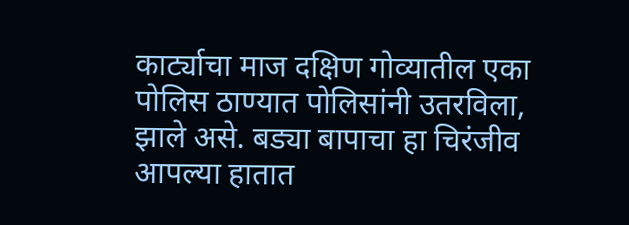कार्ट्याचा माज दक्षिण गोव्यातील एका पोलिस ठाण्यात पोलिसांनी उतरविला, झाले असे. बड्या बापाचा हा चिरंजीव आपल्या हातात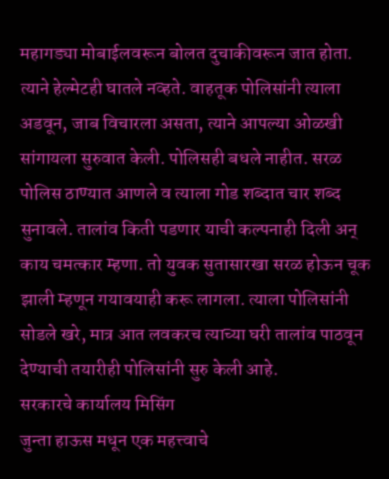महागड्या मोबाईलवरून बोलत दुचाकीवरून जात होता. त्याने हेल्मेटही घातले नव्हते. वाहतूक पोलिसांनी त्याला अडवून, जाब विचारला असता, त्याने आपल्या ओळखी सांगायला सुरुवात केली. पोलिसही बधले नाहीत. सरळ पोलिस ठाण्यात आणले व त्याला गोड शब्दात चार शब्द सुनावले. तालांव किती पडणार याची कल्पनाही दिली अन् काय चमत्कार म्हणा. तो युवक सुतासारखा सरळ होऊन चूक झाली म्हणून गयावयाही करू लागला. त्याला पोलिसांनी सोडले खरे, मात्र आत लवकरच त्याच्या घरी तालांव पाठवून देण्याची तयारीही पोलिसांनी सुरु केली आहे.
सरकारचे कार्यालय मिसिंग
जुन्ता हाऊस मधून एक महत्त्वाचे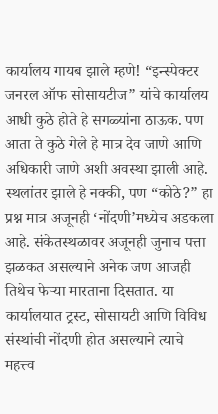कार्यालय गायब झाले म्हणे! “इन्स्पेक्टर जनरल ऑफ सोसायटीज” यांचे कार्यालय आधी कुठे होते हे सगळ्यांना ठाऊक. पण आता ते कुठे गेले हे मात्र देव जाणे आणि अधिकारी जाणे अशी अवस्था झाली आहे. स्थलांतर झाले हे नक्की, पण “कोठे?” हा प्रश्न मात्र अजूनही ‘नोंदणी’मध्येच अडकला आहे. संकेतस्थळावर अजूनही जुनाच पत्ता झळकत असल्याने अनेक जण आजही तिथेच फेऱ्या मारताना दिसतात. या कार्यालयात ट्रस्ट, सोसायटी आणि विविध संस्थांची नोंदणी होत असल्याने त्याचे महत्त्व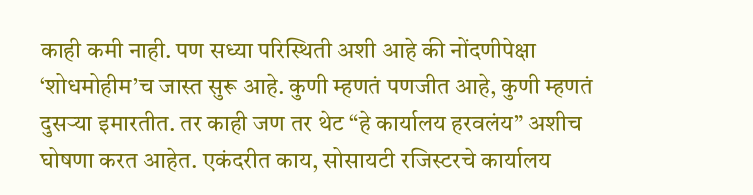काही कमी नाही. पण सध्या परिस्थिती अशी आहे की नोंदणीपेक्षा ‘शोधमोहीम’च जास्त सुरू आहे. कुणी म्हणतं पणजीत आहे, कुणी म्हणतं दुसऱ्या इमारतीत. तर काही जण तर थेट “हे कार्यालय हरवलंय” अशीच घोषणा करत आहेत. एकंदरीत काय, सोसायटी रजिस्टरचे कार्यालय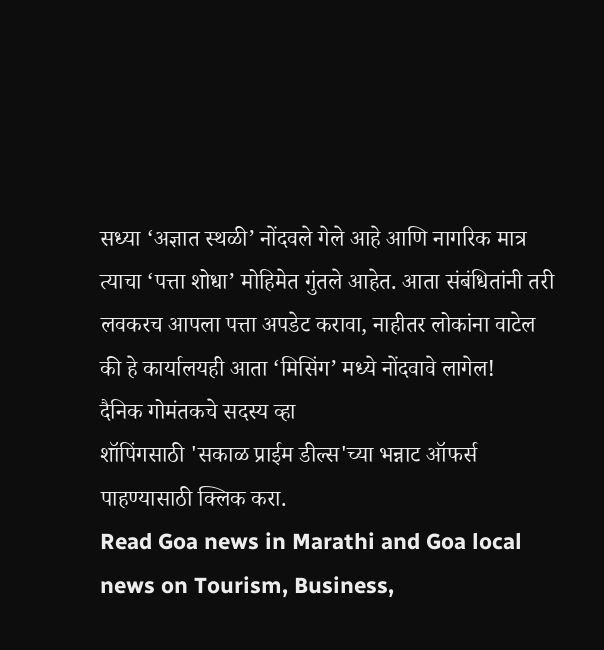सध्या ‘अज्ञात स्थळी’ नोंदवले गेले आहे आणि नागरिक मात्र त्याचा ‘पत्ता शोधा’ मोहिमेत गुंतले आहेत. आता संबंधितांनी तरी लवकरच आपला पत्ता अपडेट करावा, नाहीतर लोकांना वाटेल की हे कार्यालयही आता ‘मिसिंग’ मध्ये नोंदवावे लागेल!
दैनिक गोमंतकचे सदस्य व्हा
शॉपिंगसाठी 'सकाळ प्राईम डील्स'च्या भन्नाट ऑफर्स पाहण्यासाठी क्लिक करा.
Read Goa news in Marathi and Goa local news on Tourism, Business,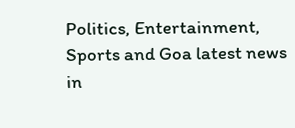Politics, Entertainment, Sports and Goa latest news in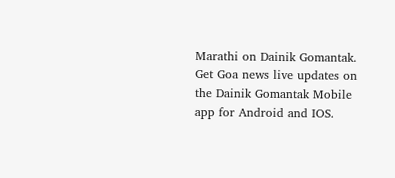Marathi on Dainik Gomantak. Get Goa news live updates on the Dainik Gomantak Mobile app for Android and IOS.